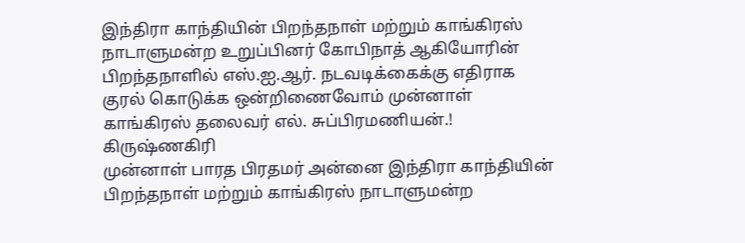இந்திரா காந்தியின் பிறந்தநாள் மற்றும் காங்கிரஸ் நாடாளுமன்ற உறுப்பினர் கோபிநாத் ஆகியோரின் பிறந்தநாளில் எஸ்.ஐ.ஆர். நடவடிக்கைக்கு எதிராக குரல் கொடுக்க ஒன்றிணைவோம் முன்னாள் காங்கிரஸ் தலைவர் எல். சுப்பிரமணியன்.!
கிருஷ்ணகிரி
முன்னாள் பாரத பிரதமர் அன்னை இந்திரா காந்தியின் பிறந்தநாள் மற்றும் காங்கிரஸ் நாடாளுமன்ற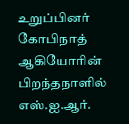உறுப்பினர் கோபிநாத் ஆகியோரின் பிறந்தநாளில்
எஸ்.ஐ.ஆர்.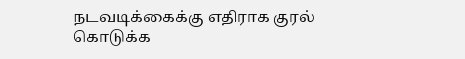நடவடிக்கைக்கு எதிராக குரல் கொடுக்க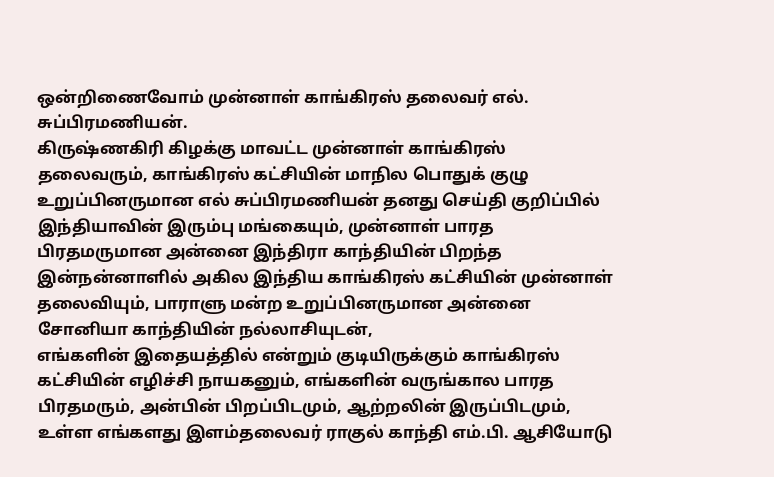ஒன்றிணைவோம் முன்னாள் காங்கிரஸ் தலைவர் எல். சுப்பிரமணியன்.
கிருஷ்ணகிரி கிழக்கு மாவட்ட முன்னாள் காங்கிரஸ் தலைவரும், காங்கிரஸ் கட்சியின் மாநில பொதுக் குழு உறுப்பினருமான எல் சுப்பிரமணியன் தனது செய்தி குறிப்பில்
இந்தியாவின் இரும்பு மங்கையும், முன்னாள் பாரத பிரதமருமான அன்னை இந்திரா காந்தியின் பிறந்த இன்நன்னாளில் அகில இந்திய காங்கிரஸ் கட்சியின் முன்னாள் தலைவியும், பாராளு மன்ற உறுப்பினருமான அன்னை சோனியா காந்தியின் நல்லாசியுடன்,
எங்களின் இதையத்தில் என்றும் குடியிருக்கும் காங்கிரஸ் கட்சியின் எழிச்சி நாயகனும், எங்களின் வருங்கால பாரத பிரதமரும், அன்பின் பிறப்பிடமும், ஆற்றலின் இருப்பிடமும், உள்ள எங்களது இளம்தலைவர் ராகுல் காந்தி எம்.பி. ஆசியோடு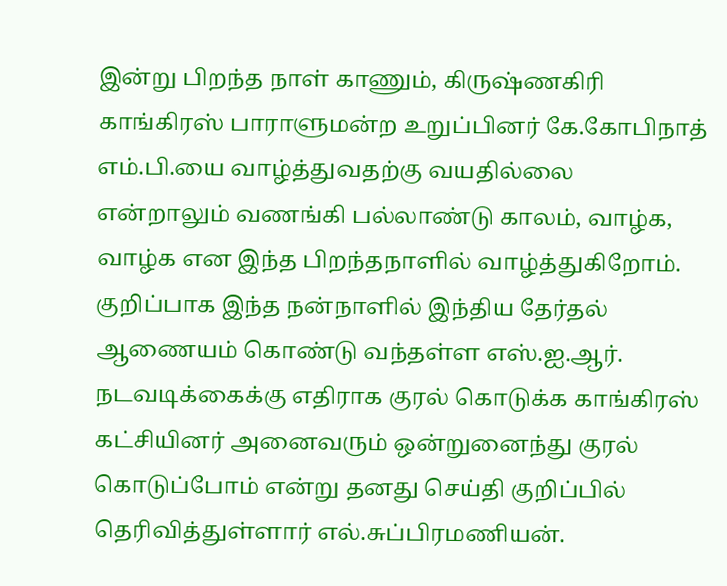இன்று பிறந்த நாள் காணும், கிருஷ்ணகிரி காங்கிரஸ் பாராளுமன்ற உறுப்பினர் கே.கோபிநாத் எம்.பி.யை வாழ்த்துவதற்கு வயதில்லை என்றாலும் வணங்கி பல்லாண்டு காலம், வாழ்க, வாழ்க என இந்த பிறந்தநாளில் வாழ்த்துகிறோம்.
குறிப்பாக இந்த நன்நாளில் இந்திய தேர்தல் ஆணையம் கொண்டு வந்தள்ள எஸ்.ஐ.ஆர். நடவடிக்கைக்கு எதிராக குரல் கொடுக்க காங்கிரஸ் கட்சியினர் அனைவரும் ஒன்றுனைந்து குரல் கொடுப்போம் என்று தனது செய்தி குறிப்பில் தெரிவித்துள்ளார் எல்.சுப்பிரமணியன்.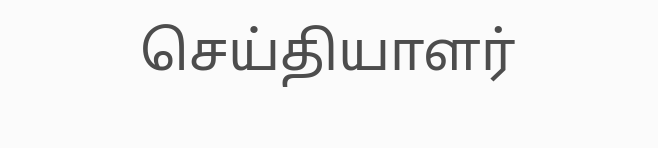செய்தியாளர்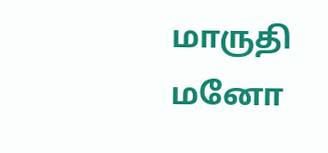மாருதி மனோ